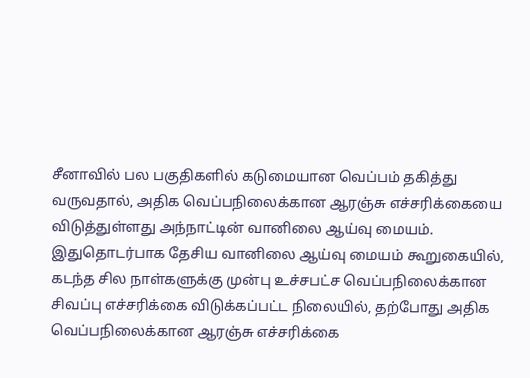சீனாவில் பல பகுதிகளில் கடுமையான வெப்பம் தகித்து வருவதால், அதிக வெப்பநிலைக்கான ஆரஞ்சு எச்சரிக்கையை விடுத்துள்ளது அந்நாட்டின் வானிலை ஆய்வு மையம்.
இதுதொடர்பாக தேசிய வானிலை ஆய்வு மையம் கூறுகையில்,
கடந்த சில நாள்களுக்கு முன்பு உச்சபட்ச வெப்பநிலைக்கான சிவப்பு எச்சரிக்கை விடுக்கப்பட்ட நிலையில், தற்போது அதிக வெப்பநிலைக்கான ஆரஞ்சு எச்சரிக்கை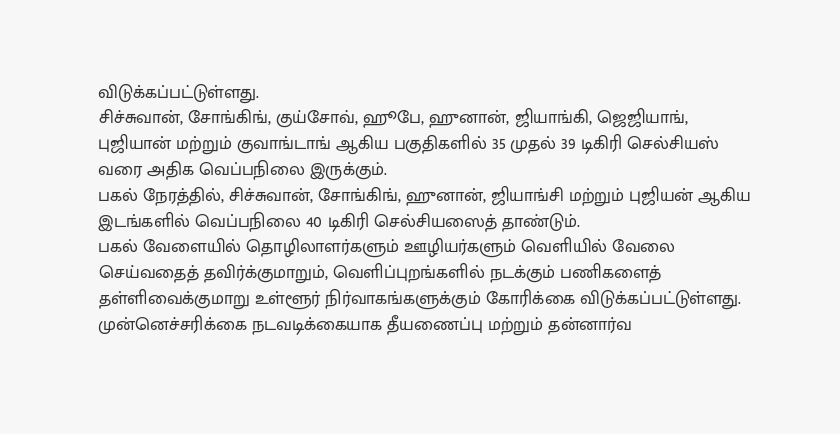விடுக்கப்பட்டுள்ளது.
சிச்சுவான், சோங்கிங், குய்சோவ், ஹூபே, ஹுனான், ஜியாங்கி, ஜெஜியாங், புஜியான் மற்றும் குவாங்டாங் ஆகிய பகுதிகளில் 35 முதல் 39 டிகிரி செல்சியஸ் வரை அதிக வெப்பநிலை இருக்கும்.
பகல் நேரத்தில், சிச்சுவான், சோங்கிங், ஹுனான், ஜியாங்சி மற்றும் புஜியன் ஆகிய இடங்களில் வெப்பநிலை 40 டிகிரி செல்சியஸைத் தாண்டும்.
பகல் வேளையில் தொழிலாளர்களும் ஊழியர்களும் வெளியில் வேலை செய்வதைத் தவிர்க்குமாறும், வெளிப்புறங்களில் நடக்கும் பணிகளைத் தள்ளிவைக்குமாறு உள்ளூர் நிர்வாகங்களுக்கும் கோரிக்கை விடுக்கப்பட்டுள்ளது.
முன்னெச்சரிக்கை நடவடிக்கையாக தீயணைப்பு மற்றும் தன்னார்வ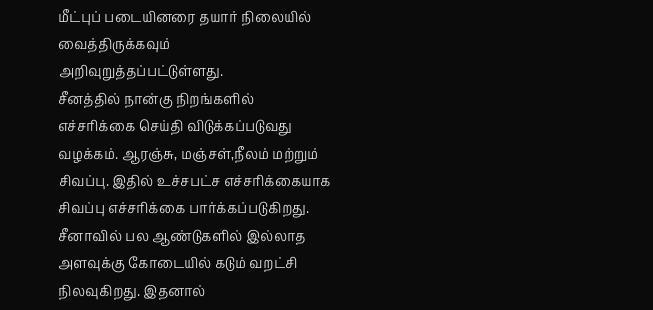மீட்புப் படையினரை தயார் நிலையில் வைத்திருக்கவும் அறிவுறுத்தப்பட்டுள்ளது.
சீனத்தில் நான்கு நிறங்களில் எச்சரிக்கை செய்தி விடுக்கப்படுவது வழக்கம். ஆரஞ்சு, மஞ்சள்,நீலம் மற்றும் சிவப்பு. இதில் உச்சபட்ச எச்சரிக்கையாக சிவப்பு எச்சரிக்கை பார்க்கப்படுகிறது.
சீனாவில் பல ஆண்டுகளில் இல்லாத அளவுக்கு கோடையில் கடும் வறட்சி நிலவுகிறது. இதனால்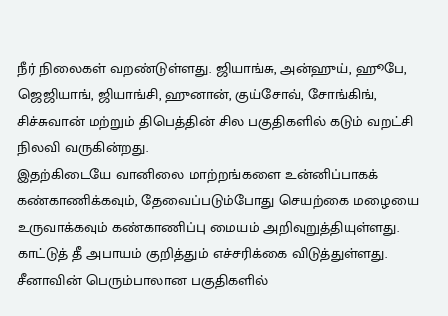நீர் நிலைகள் வறண்டுள்ளது. ஜியாங்சு, அன்ஹுய், ஹூபே, ஜெஜியாங், ஜியாங்சி, ஹுனான், குய்சோவ், சோங்கிங், சிச்சுவான் மற்றும் திபெத்தின் சில பகுதிகளில் கடும் வறட்சி நிலவி வருகின்றது.
இதற்கிடையே வானிலை மாற்றங்களை உன்னிப்பாகக் கண்காணிக்கவும், தேவைப்படும்போது செயற்கை மழையை உருவாக்கவும் கண்காணிப்பு மையம் அறிவுறுத்தியுள்ளது. காட்டுத் தீ அபாயம் குறித்தும் எச்சரிக்கை விடுத்துள்ளது.
சீனாவின் பெரும்பாலான பகுதிகளில்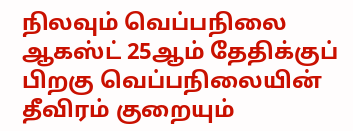நிலவும் வெப்பநிலை ஆகஸ்ட் 25ஆம் தேதிக்குப் பிறகு வெப்பநிலையின் தீவிரம் குறையும்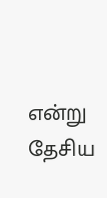என்று தேசிய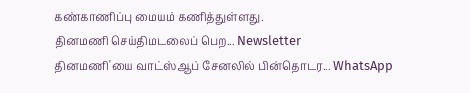கண்காணிப்பு மையம் கணித்துள்ளது.
தினமணி செய்திமடலைப் பெற... Newsletter
தினமணி'யை வாட்ஸ்ஆப் சேனலில் பின்தொடர... WhatsApp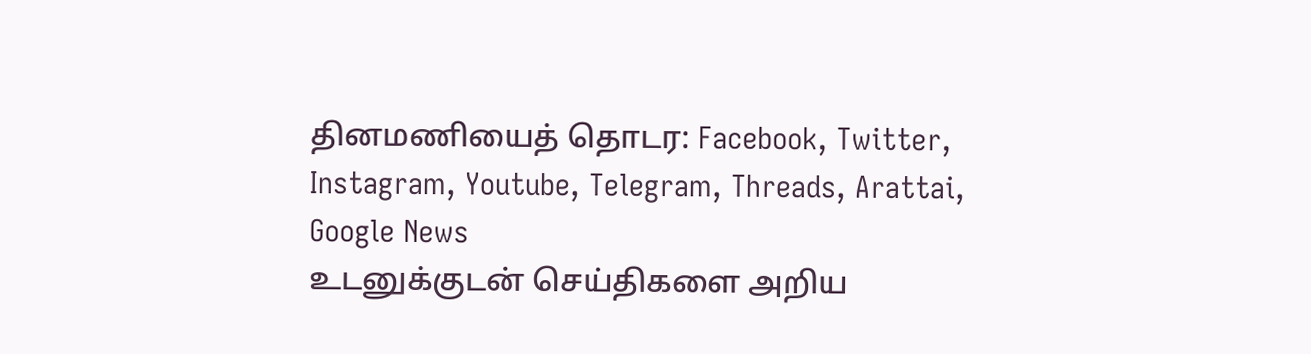தினமணியைத் தொடர: Facebook, Twitter, Instagram, Youtube, Telegram, Threads, Arattai, Google News
உடனுக்குடன் செய்திகளை அறிய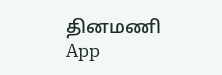தினமணி App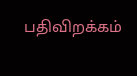பதிவிறக்கம்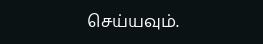செய்யவும்.